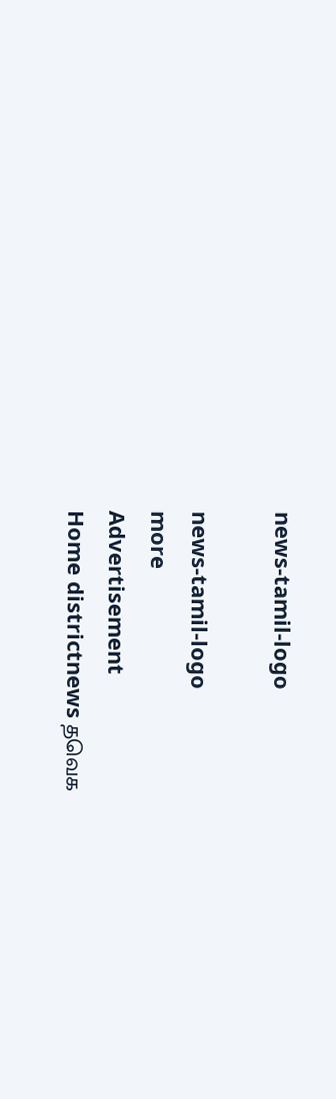news-tamil-logo

news-tamil-logo
more
Advertisement
Home districtnews தவெக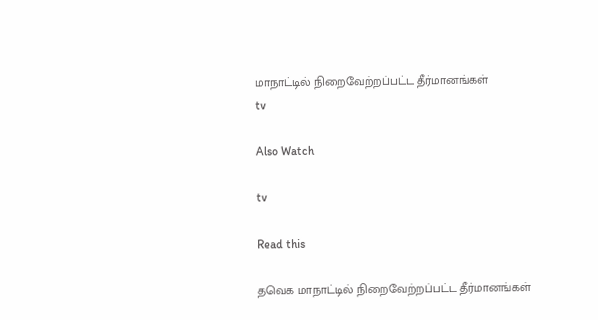மாநாட்டில் நிறைவேற்றப்பட்ட தீர்மானங்கள்
tv

Also Watch

tv

Read this

தவெக மாநாட்டில் நிறைவேற்றப்பட்ட தீர்மானங்கள்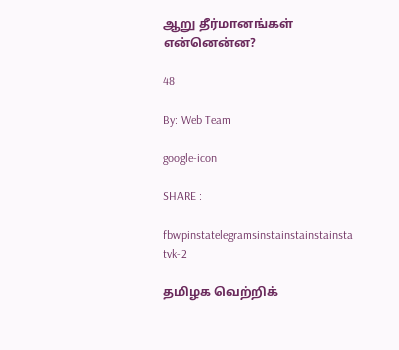ஆறு தீர்மானங்கள் என்னென்ன?

48

By: Web Team

google-icon

SHARE :

fbwpinstatelegramsinstainstainstainsta
tvk-2

தமிழக வெற்றிக்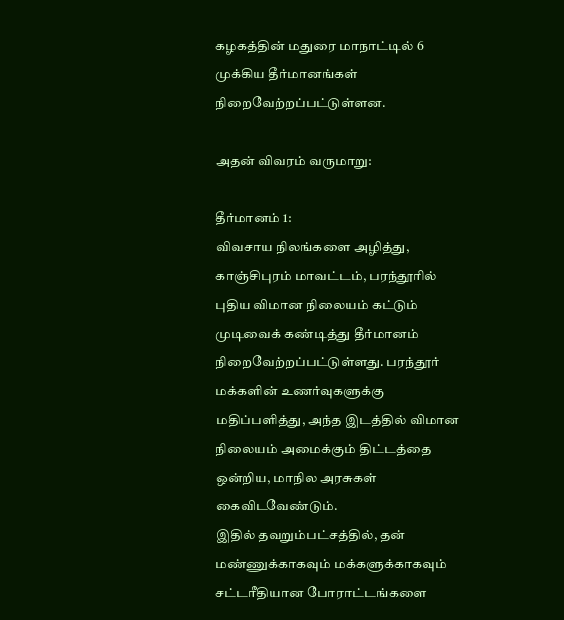கழகத்தின் மதுரை மாநாட்டில் 6 முக்கிய தீர்மானங்கள் நிறைவேற்றப்பட்டுள்ளன.

அதன் விவரம் வருமாறு:

தீர்மானம் 1:
விவசாய நிலங்களை அழித்து, காஞ்சிபுரம் மாவட்டம், பரந்தூரில் புதிய விமான நிலையம் கட்டும் முடிவைக் கண்டித்து தீர்மானம் நிறைவேற்றப்பட்டுள்ளது. பரந்தூர் மக்களின் உணர்வுகளுக்கு மதிப்பளித்து, அந்த இடத்தில் விமான நிலையம் அமைக்கும் திட்டத்தை ஒன்றிய, மாநில அரசுகள் கைவிடவேண்டும்.
இதில் தவறும்பட்சத்தில், தன் மண்ணுக்காகவும் மக்களுக்காகவும் சட்டரீதியான போராட்டங்களை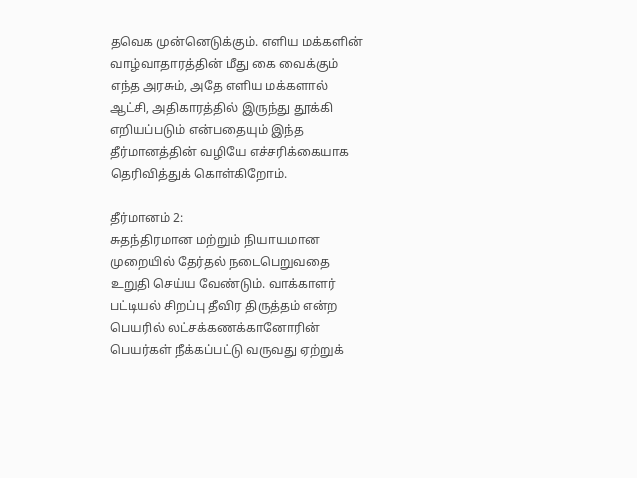தவெக முன்னெடுக்கும். எளிய மக்களின் வாழ்வாதாரத்தின் மீது கை வைக்கும் எந்த அரசும், அதே எளிய மக்களால் ஆட்சி, அதிகாரத்தில் இருந்து தூக்கி எறியப்படும் என்பதையும் இந்த தீர்மானத்தின் வழியே எச்சரிக்கையாக தெரிவித்துக் கொள்கிறோம்.

தீர்மானம் 2:
சுதந்திரமான மற்றும் நியாயமான முறையில் தேர்தல் நடைபெறுவதை உறுதி செய்ய வேண்டும். வாக்காளர் பட்டியல் சிறப்பு தீவிர திருத்தம் என்ற பெயரில் லட்சக்கணக்கானோரின் பெயர்கள் நீக்கப்பட்டு வருவது ஏற்றுக்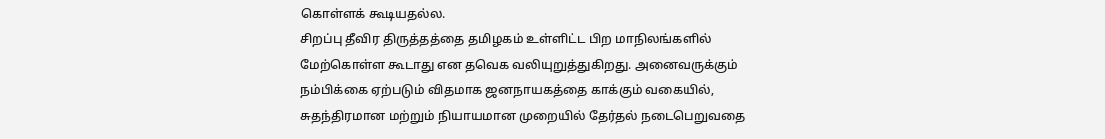கொள்ளக் கூடியதல்ல.
சிறப்பு தீவிர திருத்தத்தை தமிழகம் உள்ளிட்ட பிற மாநிலங்களில் மேற்கொள்ள கூடாது என தவெக வலியுறுத்துகிறது. அனைவருக்கும் நம்பிக்கை ஏற்படும் விதமாக ஜனநாயகத்தை காக்கும் வகையில், சுதந்திரமான மற்றும் நியாயமான முறையில் தேர்தல் நடைபெறுவதை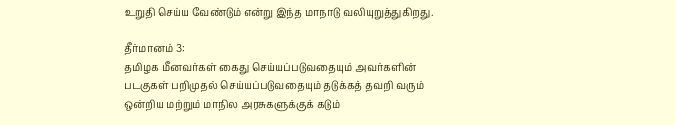உறுதி செய்ய வேண்டும் என்று இந்த மாநாடு வலியுறுத்துகிறது.

தீர்மானம் 3:
தமிழக மீனவர்கள் கைது செய்யப்படுவதையும் அவர்களின் படகுகள் பறிமுதல் செய்யப்படுவதையும் தடுக்கத் தவறி வரும் ஒன்றிய மற்றும் மாநில அரசுகளுக்குக் கடும்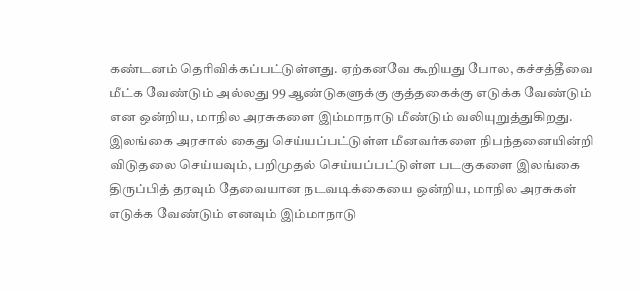கண்டனம் தெரிவிக்கப்பட்டுள்ளது. ஏற்கனவே கூறியது போல, கச்சத்தீவை மீட்க வேண்டும் அல்லது 99 ஆண்டுகளுக்கு குத்தகைக்கு எடுக்க வேண்டும் என ஒன்றிய, மாநில அரசுகளை இம்மாநாடு மீண்டும் வலியுறுத்துகிறது.
இலங்கை அரசால் கைது செய்யப்பட்டுள்ள மீனவர்களை நிபந்தனையின்றி விடுதலை செய்யவும், பறிமுதல் செய்யப்பட்டுள்ள படகுகளை இலங்கை திருப்பித் தரவும் தேவையான நடவடிக்கையை ஒன்றிய, மாநில அரசுகள் எடுக்க வேண்டும் எனவும் இம்மாநாடு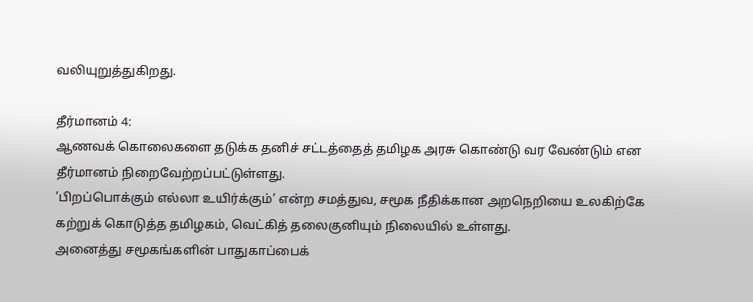வலியுறுத்துகிறது.

தீர்மானம் 4:
ஆணவக் கொலைகளை தடுக்க தனிச் சட்டத்தைத் தமிழக அரசு கொண்டு வர வேண்டும் என தீர்மானம் நிறைவேற்றப்பட்டுள்ளது.
’பிறப்பொக்கும் எல்லா உயிர்க்கும்’ என்ற சமத்துவ, சமூக நீதிக்கான அறநெறியை உலகிற்கே கற்றுக் கொடுத்த தமிழகம், வெட்கித் தலைகுனியும் நிலையில் உள்ளது.
அனைத்து சமூகங்களின் பாதுகாப்பைக்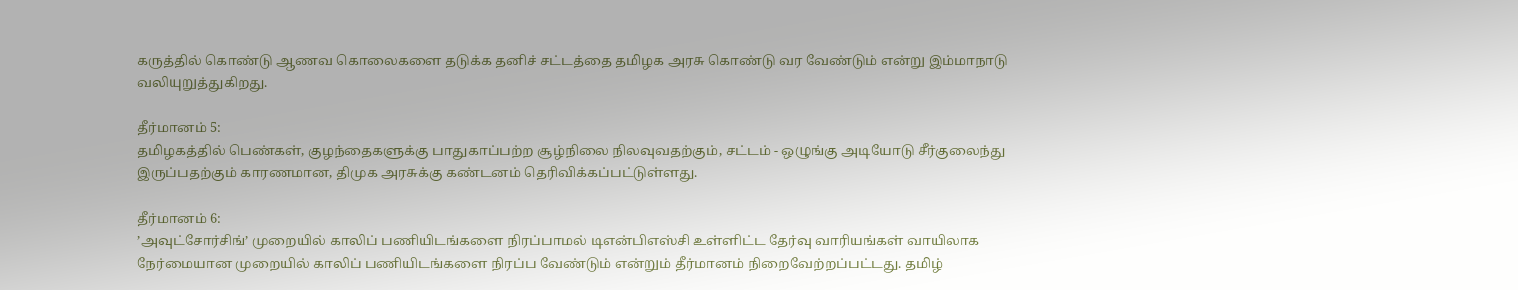கருத்தில் கொண்டு ஆணவ கொலைகளை தடுக்க தனிச் சட்டத்தை தமிழக அரசு கொண்டு வர வேண்டும் என்று இம்மாநாடு வலியுறுத்துகிறது.

தீர்மானம் 5:
தமிழகத்தில் பெண்கள், குழந்தைகளுக்கு பாதுகாப்பற்ற சூழ்நிலை நிலவுவதற்கும், சட்டம் - ஒழுங்கு அடியோடு சீர்குலைந்து இருப்பதற்கும் காரணமான, திமுக அரசுக்கு கண்டனம் தெரிவிக்கப்பட்டுள்ளது.

தீர்மானம் 6:
’அவுட்சோர்சிங்’ முறையில் காலிப் பணியிடங்களை நிரப்பாமல் டிஎன்பிஎஸ்சி உள்ளிட்ட தேர்வு வாரியங்கள் வாயிலாக நேர்மையான முறையில் காலிப் பணியிடங்களை நிரப்ப வேண்டும் என்றும் தீர்மானம் நிறைவேற்றப்பட்டது. தமிழ்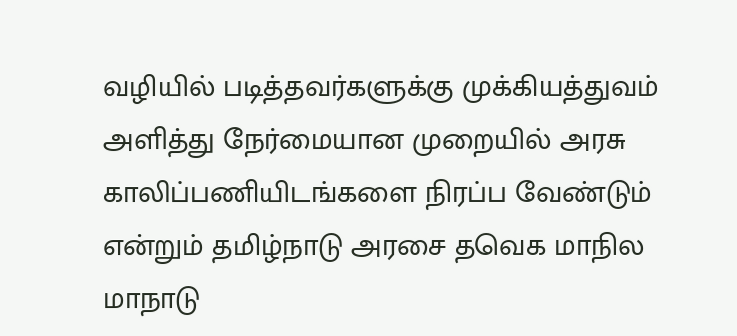வழியில் படித்தவர்களுக்கு முக்கியத்துவம் அளித்து நேர்மையான முறையில் அரசு காலிப்பணியிடங்களை நிரப்ப வேண்டும் என்றும் தமிழ்நாடு அரசை தவெக மாநில மாநாடு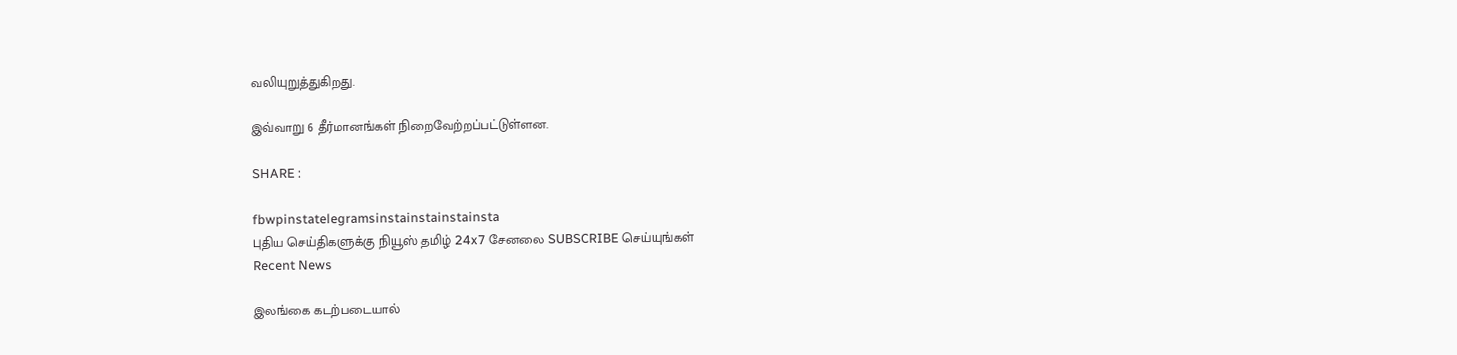வலியுறுத்துகிறது.

இவ்வாறு 6 தீர்மானங்கள் நிறைவேற்றப்பட்டுள்ளன.

SHARE :

fbwpinstatelegramsinstainstainstainsta
புதிய செய்திகளுக்கு நியூஸ் தமிழ் 24x7 சேனலை SUBSCRIBE செய்யுங்கள்
Recent News

இலங்கை கடற்படையால்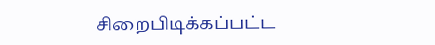சிறைபிடிக்கப்பட்ட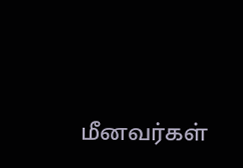மீனவர்கள்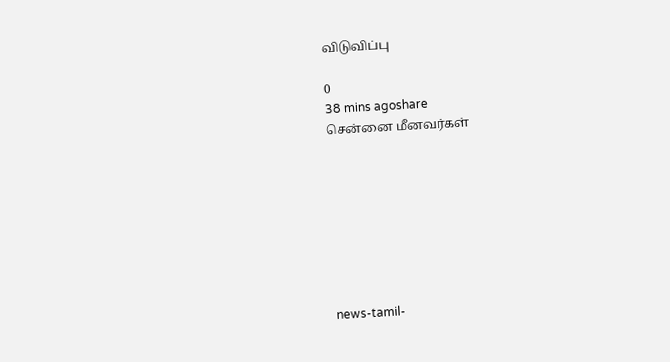விடுவிப்பு

0
38 mins agoshare
சென்னை மீனவர்கள்








news-tamil-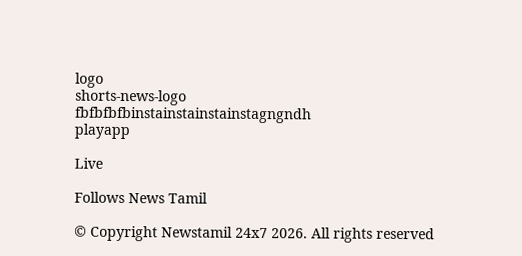logo
shorts-news-logo
fbfbfbfbinstainstainstainstagngndh
playapp

Live

Follows News Tamil

© Copyright Newstamil 24x7 2026. All rights reserved